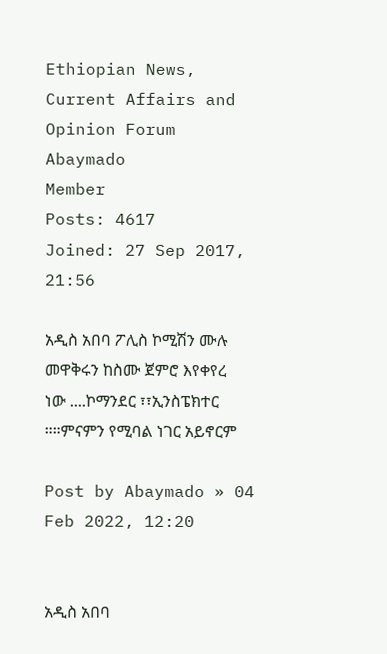Ethiopian News, Current Affairs and Opinion Forum
Abaymado
Member
Posts: 4617
Joined: 27 Sep 2017, 21:56

አዲስ አበባ ፖሊስ ኮሚሽን ሙሉ መዋቅሩን ከስሙ ጀምሮ እየቀየረ ነው ....ኮማንደር ፣፣ኢንስፔክተር ።።ምናምን የሚባል ነገር አይኖርም

Post by Abaymado » 04 Feb 2022, 12:20


አዲስ አበባ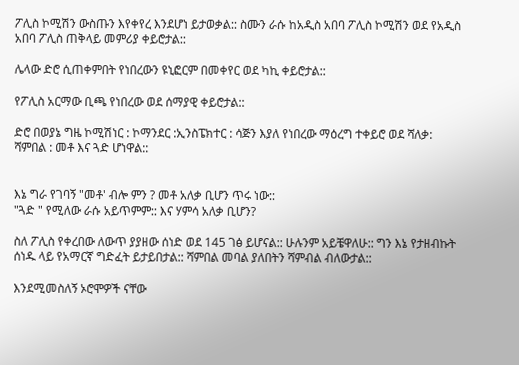ፖሊስ ኮሚሽን ውስጡን እየቀየረ እንደሆነ ይታወቃል:: ስሙን ራሱ ከአዲስ አበባ ፖሊስ ኮሚሽን ወደ የአዲስ አበባ ፖሊስ ጠቅላይ መምሪያ ቀይሮታል::

ሌላው ድሮ ሲጠቀምበት የነበረውን ዩኒፎርም በመቀየር ወደ ካኪ ቀይሮታል::

የፖሊስ አርማው ቢጫ የነበረው ወደ ሰማያዊ ቀይሮታል::

ድሮ በወያኔ ግዜ ኮሚሽነር : ኮማንደር :ኢንስፔክተር : ሳጅን እያለ የነበረው ማዕረግ ተቀይሮ ወደ ሻለቃ: ሻምበል : መቶ እና ጓድ ሆነዋል::


እኔ ግራ የገባኝ "መቶ' ብሎ ምን ? መቶ አለቃ ቢሆን ጥሩ ነው::
"ጓድ " የሚለው ራሱ አይጥምም:: እና ሃምሳ አለቃ ቢሆን?

ስለ ፖሊስ የቀረበው ለውጥ ያያዘው ሰነድ ወደ 145 ገፅ ይሆናል:: ሁሉንም አይቼዋለሁ:: ግን እኔ የታዘብኩት ሰነዱ ላይ የአማርኛ ግድፈት ይታይበታል:: ሻምበል መባል ያለበትን ሻምብል ብለውታል::

እንደሚመስለኝ ኦሮሞዎች ናቸው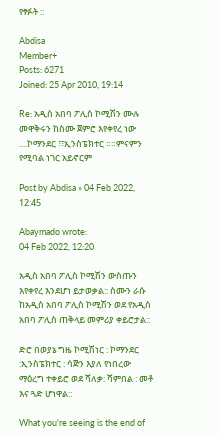የፃፉት ::

Abdisa
Member+
Posts: 6271
Joined: 25 Apr 2010, 19:14

Re: አዲስ አበባ ፖሊስ ኮሚሽን ሙሉ መዋቅሩን ከስሙ ጀምሮ እየቀየረ ነው ....ኮማንደር ፣፣ኢንስፔክተር ።።ምናምን የሚባል ነገር አይኖርም

Post by Abdisa » 04 Feb 2022, 12:45

Abaymado wrote:
04 Feb 2022, 12:20

አዲስ አበባ ፖሊስ ኮሚሽን ውስጡን እየቀየረ እንደሆነ ይታወቃል:: ስሙን ራሱ ከአዲስ አበባ ፖሊስ ኮሚሽን ወደ የአዲስ አበባ ፖሊስ ጠቅላይ መምሪያ ቀይሮታል::

ድሮ በወያኔ ግዜ ኮሚሽነር : ኮማንደር :ኢንስፔክተር : ሳጅን እያለ የነበረው ማዕረግ ተቀይሮ ወደ ሻለቃ: ሻምበል : መቶ እና ጓድ ሆነዋል::

What you're seeing is the end of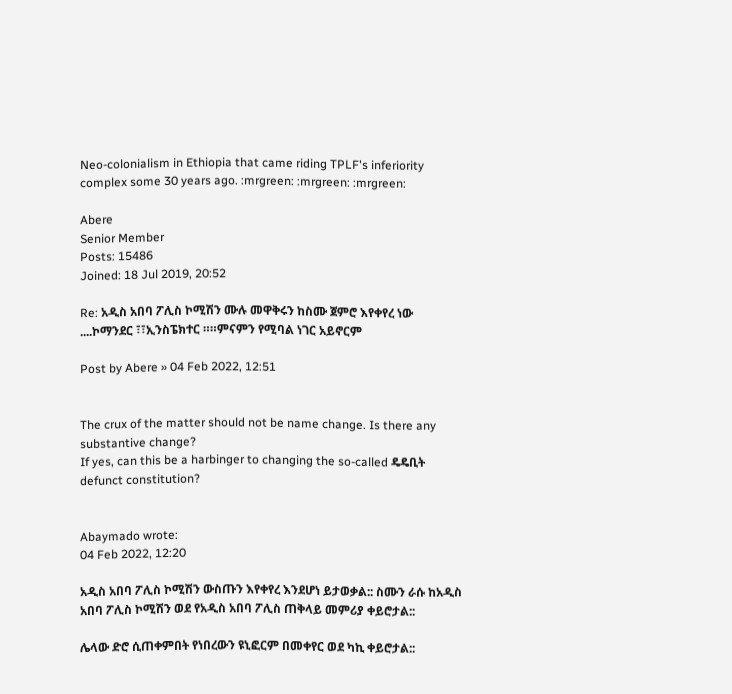Neo-colonialism in Ethiopia that came riding TPLF's inferiority complex some 30 years ago. :mrgreen: :mrgreen: :mrgreen:

Abere
Senior Member
Posts: 15486
Joined: 18 Jul 2019, 20:52

Re: አዲስ አበባ ፖሊስ ኮሚሽን ሙሉ መዋቅሩን ከስሙ ጀምሮ እየቀየረ ነው ....ኮማንደር ፣፣ኢንስፔክተር ።።ምናምን የሚባል ነገር አይኖርም

Post by Abere » 04 Feb 2022, 12:51


The crux of the matter should not be name change. Is there any substantive change?
If yes, can this be a harbinger to changing the so-called ዴዴቢት defunct constitution?


Abaymado wrote:
04 Feb 2022, 12:20

አዲስ አበባ ፖሊስ ኮሚሽን ውስጡን እየቀየረ እንደሆነ ይታወቃል:: ስሙን ራሱ ከአዲስ አበባ ፖሊስ ኮሚሽን ወደ የአዲስ አበባ ፖሊስ ጠቅላይ መምሪያ ቀይሮታል::

ሌላው ድሮ ሲጠቀምበት የነበረውን ዩኒፎርም በመቀየር ወደ ካኪ ቀይሮታል::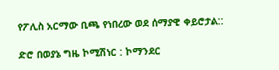የፖሊስ አርማው ቢጫ የነበረው ወደ ሰማያዊ ቀይሮታል::

ድሮ በወያኔ ግዜ ኮሚሽነር : ኮማንደር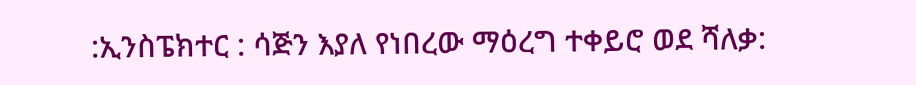:ኢንስፔክተር : ሳጅን እያለ የነበረው ማዕረግ ተቀይሮ ወደ ሻለቃ: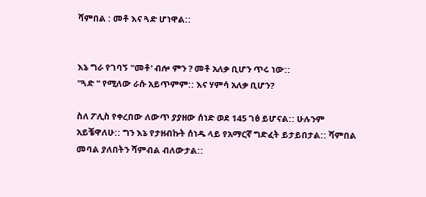ሻምበል : መቶ እና ጓድ ሆነዋል::


እኔ ግራ የገባኝ "መቶ' ብሎ ምን ? መቶ አለቃ ቢሆን ጥሩ ነው::
"ጓድ " የሚለው ራሱ አይጥምም:: እና ሃምሳ አለቃ ቢሆን?

ስለ ፖሊስ የቀረበው ለውጥ ያያዘው ሰነድ ወደ 145 ገፅ ይሆናል:: ሁሉንም አይቼዋለሁ:: ግን እኔ የታዘብኩት ሰነዱ ላይ የአማርኛ ግድፈት ይታይበታል:: ሻምበል መባል ያለበትን ሻምብል ብለውታል::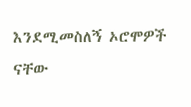እንደሚመስለኝ ኦሮሞዎች ናቸው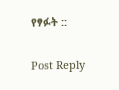የፃፉት ::

Post Reply